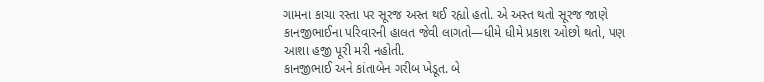ગામના કાચા રસ્તા પર સૂરજ અસ્ત થઈ રહ્યો હતો. એ અસ્ત થતો સૂરજ જાણે કાનજીભાઈના પરિવારની હાલત જેવી લાગતો—ધીમે ધીમે પ્રકાશ ઓછો થતો, પણ આશા હજી પૂરી મરી નહોતી.
કાનજીભાઈ અને કાંતાબેન ગરીબ ખેડૂત. બે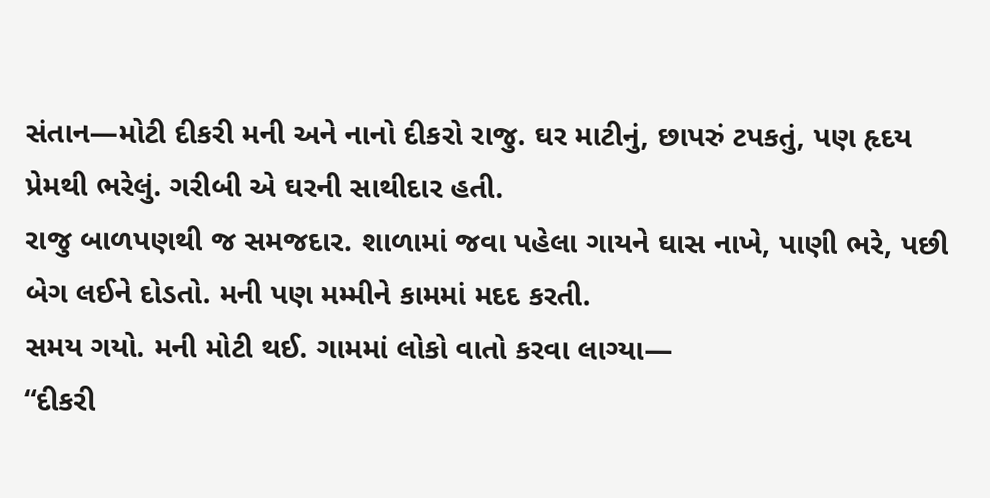સંતાન—મોટી દીકરી મની અને નાનો દીકરો રાજુ. ઘર માટીનું, છાપરું ટપકતું, પણ હૃદય પ્રેમથી ભરેલું. ગરીબી એ ઘરની સાથીદાર હતી.
રાજુ બાળપણથી જ સમજદાર. શાળામાં જવા પહેલા ગાયને ઘાસ નાખે, પાણી ભરે, પછી બેગ લઈને દોડતો. મની પણ મમ્મીને કામમાં મદદ કરતી.
સમય ગયો. મની મોટી થઈ. ગામમાં લોકો વાતો કરવા લાગ્યા—
“દીકરી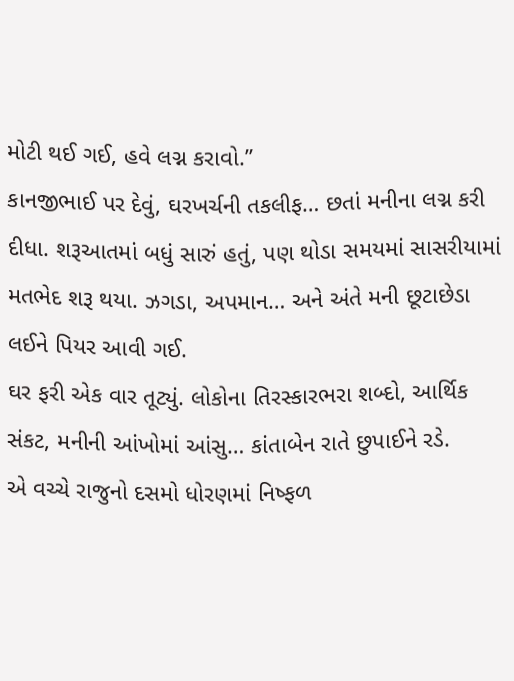મોટી થઈ ગઈ, હવે લગ્ન કરાવો.”
કાનજીભાઈ પર દેવું, ઘરખર્ચની તકલીફ… છતાં મનીના લગ્ન કરી દીધા. શરૂઆતમાં બધું સારું હતું, પણ થોડા સમયમાં સાસરીયામાં મતભેદ શરૂ થયા. ઝગડા, અપમાન… અને અંતે મની છૂટાછેડા લઈને પિયર આવી ગઈ.
ઘર ફરી એક વાર તૂટ્યું. લોકોના તિરસ્કારભરા શબ્દો, આર્થિક સંકટ, મનીની આંખોમાં આંસુ… કાંતાબેન રાતે છુપાઈને રડે.
એ વચ્ચે રાજુનો દસમો ધોરણમાં નિષ્ફળ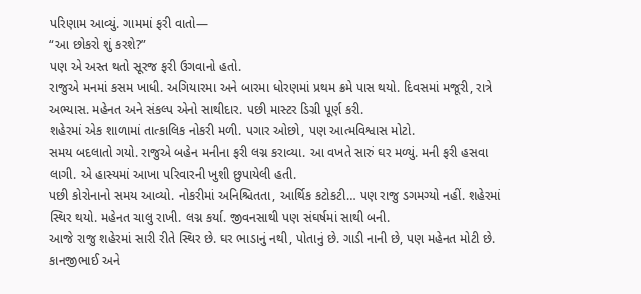પરિણામ આવ્યું. ગામમાં ફરી વાતો—
“આ છોકરો શું કરશે?”
પણ એ અસ્ત થતો સૂરજ ફરી ઉગવાનો હતો.
રાજુએ મનમાં કસમ ખાધી. અગિયારમા અને બારમા ધોરણમાં પ્રથમ ક્રમે પાસ થયો. દિવસમાં મજૂરી, રાત્રે અભ્યાસ. મહેનત અને સંકલ્પ એનો સાથીદાર. પછી માસ્ટર ડિગ્રી પૂર્ણ કરી.
શહેરમાં એક શાળામાં તાત્કાલિક નોકરી મળી. પગાર ઓછો, પણ આત્મવિશ્વાસ મોટો.
સમય બદલાતો ગયો. રાજુએ બહેન મનીના ફરી લગ્ન કરાવ્યા. આ વખતે સારું ઘર મળ્યું. મની ફરી હસવા લાગી. એ હાસ્યમાં આખા પરિવારની ખુશી છુપાયેલી હતી.
પછી કોરોનાનો સમય આવ્યો. નોકરીમાં અનિશ્ચિતતા, આર્થિક કટોકટી… પણ રાજુ ડગમગ્યો નહીં. શહેરમાં સ્થિર થયો. મહેનત ચાલુ રાખી. લગ્ન કર્યા. જીવનસાથી પણ સંઘર્ષમાં સાથી બની.
આજે રાજુ શહેરમાં સારી રીતે સ્થિર છે. ઘર ભાડાનું નથી, પોતાનું છે. ગાડી નાની છે, પણ મહેનત મોટી છે.
કાનજીભાઈ અને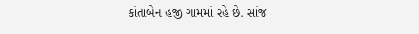કાંતાબેન હજી ગામમાં રહે છે. સાંજ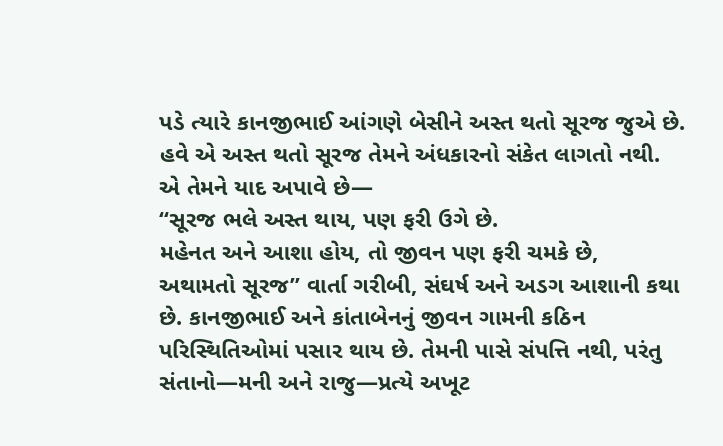પડે ત્યારે કાનજીભાઈ આંગણે બેસીને અસ્ત થતો સૂરજ જુએ છે.
હવે એ અસ્ત થતો સૂરજ તેમને અંધકારનો સંકેત લાગતો નથી.
એ તેમને યાદ અપાવે છે—
“સૂરજ ભલે અસ્ત થાય, પણ ફરી ઉગે છે.
મહેનત અને આશા હોય, તો જીવન પણ ફરી ચમકે છે,
અથામતો સૂરજ” વાર્તા ગરીબી, સંઘર્ષ અને અડગ આશાની કથા છે. કાનજીભાઈ અને કાંતાબેનનું જીવન ગામની કઠિન પરિસ્થિતિઓમાં પસાર થાય છે. તેમની પાસે સંપત્તિ નથી, પરંતુ સંતાનો—મની અને રાજુ—પ્રત્યે અખૂટ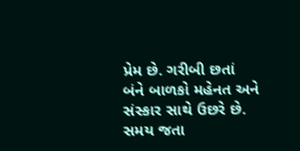પ્રેમ છે. ગરીબી છતાં બંને બાળકો મહેનત અને સંસ્કાર સાથે ઉછરે છે.
સમય જતા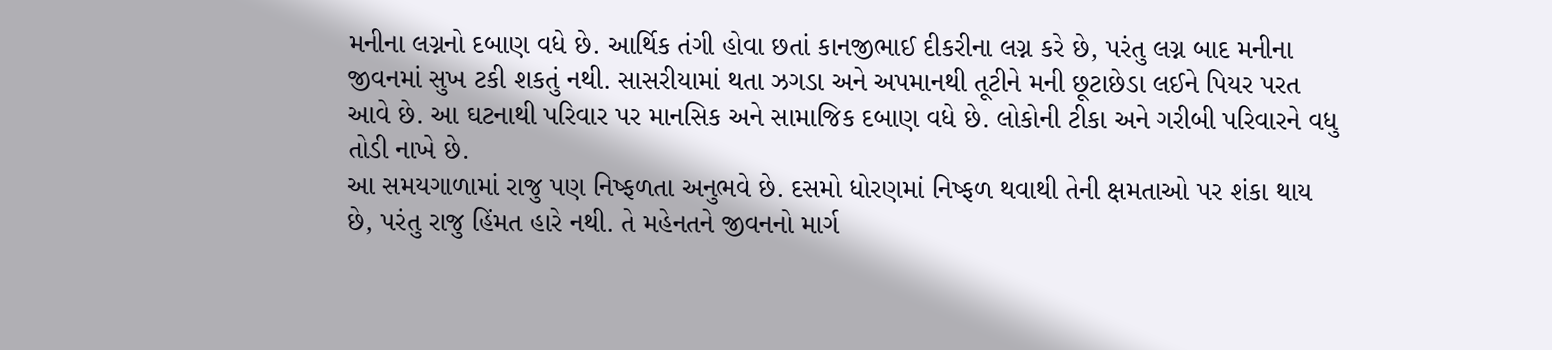મનીના લગ્નનો દબાણ વધે છે. આર્થિક તંગી હોવા છતાં કાનજીભાઈ દીકરીના લગ્ન કરે છે, પરંતુ લગ્ન બાદ મનીના જીવનમાં સુખ ટકી શકતું નથી. સાસરીયામાં થતા ઝગડા અને અપમાનથી તૂટીને મની છૂટાછેડા લઈને પિયર પરત આવે છે. આ ઘટનાથી પરિવાર પર માનસિક અને સામાજિક દબાણ વધે છે. લોકોની ટીકા અને ગરીબી પરિવારને વધુ તોડી નાખે છે.
આ સમયગાળામાં રાજુ પણ નિષ્ફળતા અનુભવે છે. દસમો ધોરણમાં નિષ્ફળ થવાથી તેની ક્ષમતાઓ પર શંકા થાય છે, પરંતુ રાજુ હિંમત હારે નથી. તે મહેનતને જીવનનો માર્ગ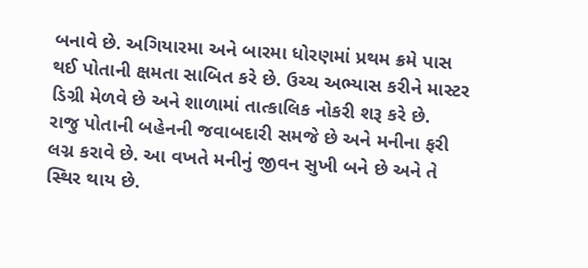બનાવે છે. અગિયારમા અને બારમા ધોરણમાં પ્રથમ ક્રમે પાસ થઈ પોતાની ક્ષમતા સાબિત કરે છે. ઉચ્ચ અભ્યાસ કરીને માસ્ટર ડિગ્રી મેળવે છે અને શાળામાં તાત્કાલિક નોકરી શરૂ કરે છે.
રાજુ પોતાની બહેનની જવાબદારી સમજે છે અને મનીના ફરી લગ્ન કરાવે છે. આ વખતે મનીનું જીવન સુખી બને છે અને તે સ્થિર થાય છે.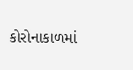કોરોનાકાળમાં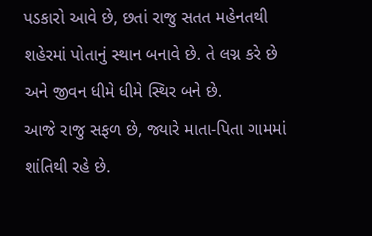પડકારો આવે છે, છતાં રાજુ સતત મહેનતથી શહેરમાં પોતાનું સ્થાન બનાવે છે. તે લગ્ન કરે છે અને જીવન ધીમે ધીમે સ્થિર બને છે.
આજે રાજુ સફળ છે, જ્યારે માતા-પિતા ગામમાં શાંતિથી રહે છે.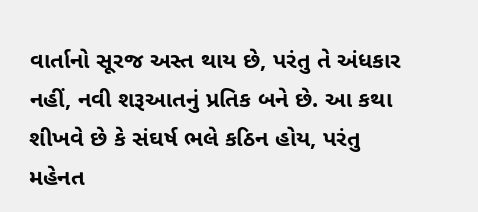વાર્તાનો સૂરજ અસ્ત થાય છે, પરંતુ તે અંધકાર નહીં, નવી શરૂઆતનું પ્રતિક બને છે. આ કથા શીખવે છે કે સંઘર્ષ ભલે કઠિન હોય, પરંતુ મહેનત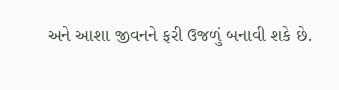અને આશા જીવનને ફરી ઉજળું બનાવી શકે છે.